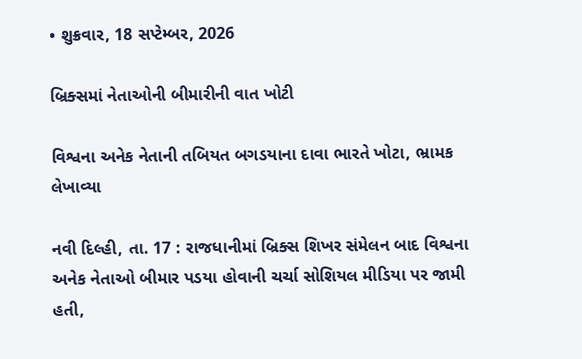• શુક્રવાર, 18 સપ્ટેમ્બર, 2026

બ્રિક્સમાં નેતાઓની બીમારીની વાત ખોટી

વિશ્વના અનેક નેતાની તબિયત બગડયાના દાવા ભારતે ખોટા, ભ્રામક લેખાવ્યા

નવી દિલ્હી, તા. 17 : રાજધાનીમાં બ્રિક્સ શિખર સંમેલન બાદ વિશ્વના અનેક નેતાઓ બીમાર પડયા હોવાની ચર્ચા સોશિયલ મીડિયા પર જામી હતી,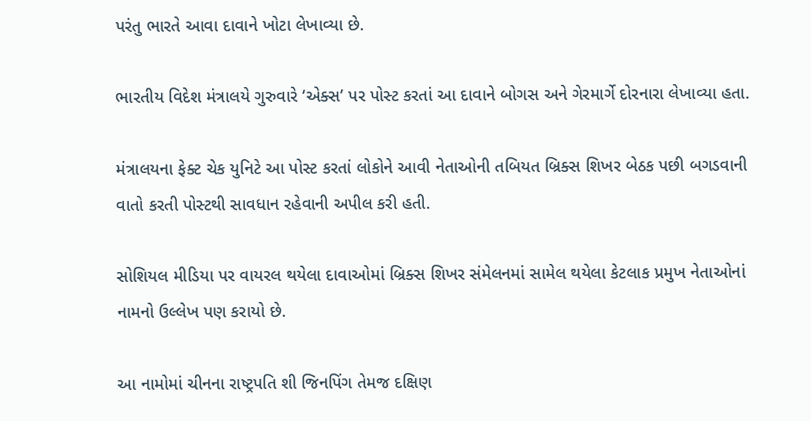પરંતુ ભારતે આવા દાવાને ખોટા લેખાવ્યા છે.

ભારતીય વિદેશ મંત્રાલયે ગુરુવારે ‘એક્સ’ પર પોસ્ટ કરતાં આ દાવાને બોગસ અને ગેરમાર્ગે દોરનારા લેખાવ્યા હતા.

મંત્રાલયના ફેક્ટ ચેક યુનિટે આ પોસ્ટ કરતાં લોકોને આવી નેતાઓની તબિયત બ્રિક્સ શિખર બેઠક પછી બગડવાની વાતો કરતી પોસ્ટથી સાવધાન રહેવાની અપીલ કરી હતી.

સોશિયલ મીડિયા પર વાયરલ થયેલા દાવાઓમાં બ્રિક્સ શિખર સંમેલનમાં સામેલ થયેલા કેટલાક પ્રમુખ નેતાઓનાં નામનો ઉલ્લેખ પણ કરાયો છે.

આ નામોમાં ચીનના રાષ્ટ્રપતિ શી જિનપિંગ તેમજ દક્ષિણ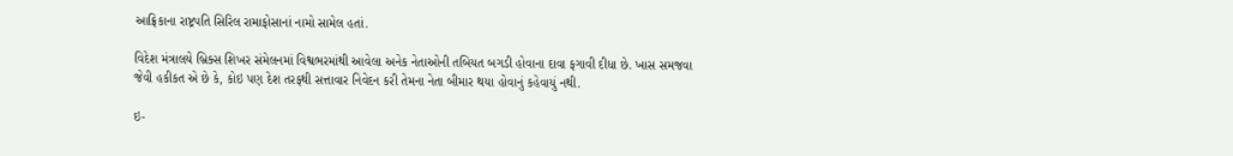આફ્રિકાના રાષ્ટ્રપતિ સિરિલ રામાફોસાનાં નામો સામેલ હતાં.

વિદેશ મંત્રાલયે બ્રિક્સ શિખર સંમેલનમાં વિશ્વભરમાંથી આવેલા અનેક નેતાઓની તબિયત બગડી હોવાના દાવા ફગાવી દીધા છે. ખાસ સમજવા જેવી હકીકત એ છે કે, કોઇ પણ દેશ તરફથી સત્તાવાર નિવેદન કરી તેમના નેતા બીમાર થયા હોવાનું કહેવાયું નથી.

ઇ-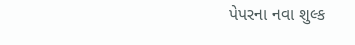પેપરના નવા શુલ્ક